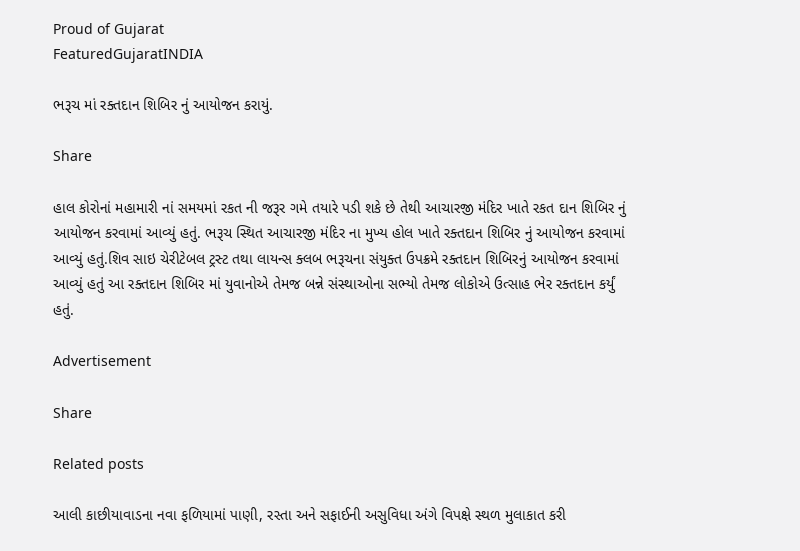Proud of Gujarat
FeaturedGujaratINDIA

ભરૂચ માં રક્તદાન શિબિર નું આયોજન કરાયું.

Share

હાલ કોરોનાં મહામારી નાં સમયમાં રકત ની જરૂર ગમે તયારે પડી શકે છે તેથી આચારજી મંદિર ખાતે રકત દાન શિબિર નું આયોજન કરવામાં આવ્યું હતું. ભરૂચ સ્થિત આચારજી મંદિર ના મુખ્ય હોલ ખાતે રક્તદાન શિબિર નું આયોજન કરવામાં આવ્યું હતું.શિવ સાઇ ચેરીટેબલ ટ્રસ્ટ તથા લાયન્સ ક્લબ ભરૂચના સંયુક્ત ઉપક્રમે રક્તદાન શિબિરનું આયોજન કરવામાં આવ્યું હતું આ રક્તદાન શિબિર માં યુવાનોએ તેમજ બન્ને સંસ્થાઓના સભ્યો તેમજ લોકોએ ઉત્સાહ ભેર રક્તદાન કર્યું હતું.

Advertisement

Share

Related posts

આલી કાછીયાવાડના નવા ફળિયામાં પાણી, રસ્તા અને સફાઈની અસુવિધા અંગે વિપક્ષે સ્થળ મુલાકાત કરી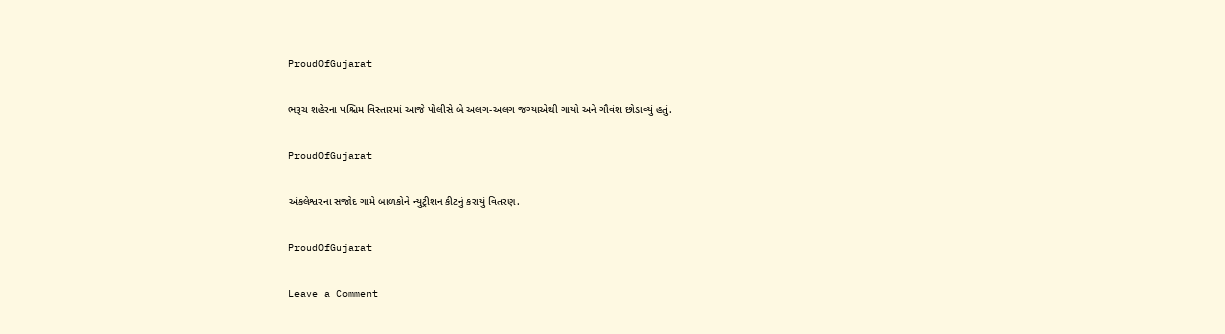ProudOfGujarat

ભરૂચ શહેરના પશ્ચિમ વિસ્તારમાં આજે પોલીસે બે અલગ-અલગ જગ્યાએથી ગાયો અને ગૌવંશ છોડાવ્યું હતું.

ProudOfGujarat

અંકલેશ્વરના સજોદ ગામે બાળકોને ન્યુટ્રીશન કીટનું કરાયું વિતરણ.

ProudOfGujarat

Leave a Comment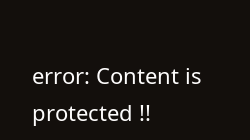error: Content is protected !!